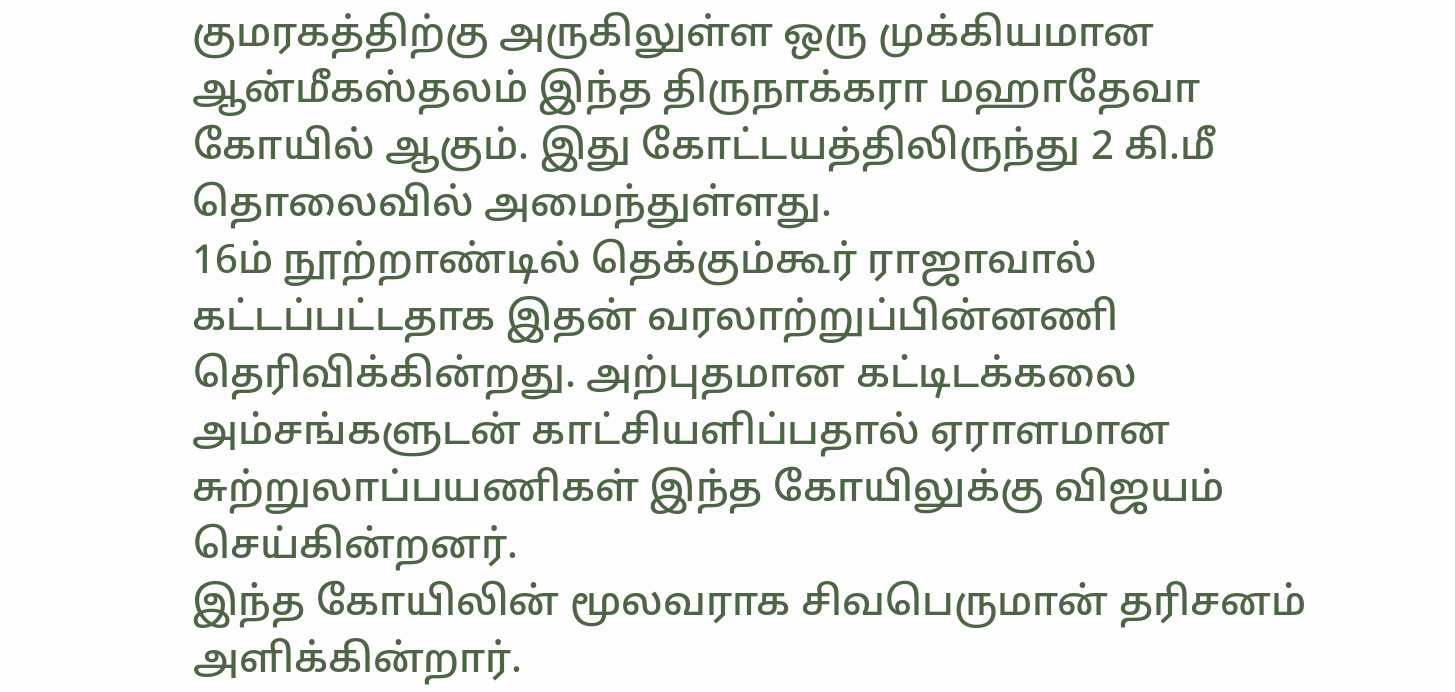குமரகத்திற்கு அருகிலுள்ள ஒரு முக்கியமான ஆன்மீகஸ்தலம் இந்த திருநாக்கரா மஹாதேவா கோயில் ஆகும். இது கோட்டயத்திலிருந்து 2 கி.மீ தொலைவில் அமைந்துள்ளது.
16ம் நூற்றாண்டில் தெக்கும்கூர் ராஜாவால் கட்டப்பட்டதாக இதன் வரலாற்றுப்பின்னணி தெரிவிக்கின்றது. அற்புதமான கட்டிடக்கலை அம்சங்களுடன் காட்சியளிப்பதால் ஏராளமான சுற்றுலாப்பயணிகள் இந்த கோயிலுக்கு விஜயம் செய்கின்றனர்.
இந்த கோயிலின் மூலவராக சிவபெருமான் தரிசனம் அளிக்கின்றார்.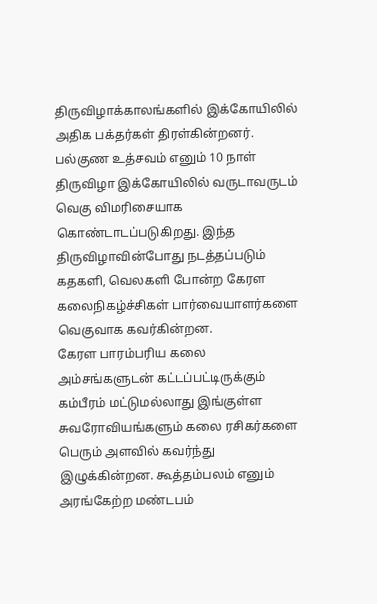திருவிழாக்காலங்களில் இக்கோயிலில் அதிக பக்தர்கள் திரள்கின்றனர். பல்குண உத்சவம் எனும் 10 நாள் திருவிழா இக்கோயிலில் வருடாவருடம் வெகு விமரிசையாக கொண்டாடப்படுகிறது. இந்த திருவிழாவின்போது நடத்தப்படும் கதகளி, வெலகளி போன்ற கேரள கலைநிகழ்ச்சிகள் பார்வையாளர்களை வெகுவாக கவர்கின்றன.
கேரள பாரம்பரிய கலை அம்சங்களுடன் கட்டப்பட்டிருக்கும் கம்பீரம் மட்டுமல்லாது இங்குள்ள சுவரோவியங்களும் கலை ரசிகர்களை பெரும் அளவில் கவர்ந்து இழுக்கின்றன. கூத்தம்பலம் எனும் அரங்கேற்ற மண்டபம்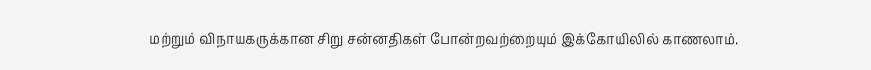மற்றும் விநாயகருக்கான சிறு சன்னதிகள் போன்றவற்றையும் இக்கோயிலில் காணலாம்.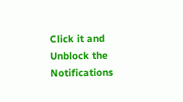Click it and Unblock the Notifications